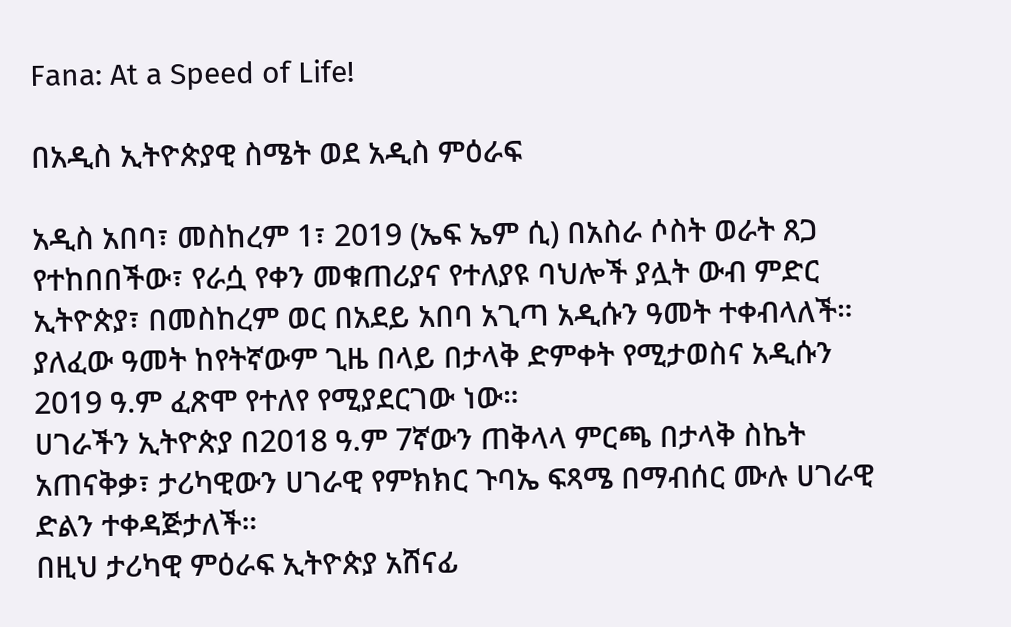Fana: At a Speed of Life!

በአዲስ ኢትዮጵያዊ ስሜት ወደ አዲስ ምዕራፍ

አዲስ አበባ፣ መስከረም 1፣ 2019 (ኤፍ ኤም ሲ) በአስራ ሶስት ወራት ጸጋ የተከበበችው፣ የራሷ የቀን መቁጠሪያና የተለያዩ ባህሎች ያሏት ውብ ምድር ኢትዮጵያ፣ በመስከረም ወር በአደይ አበባ አጊጣ አዲሱን ዓመት ተቀብላለች።
ያለፈው ዓመት ከየትኛውም ጊዜ በላይ በታላቅ ድምቀት የሚታወስና አዲሱን 2019 ዓ.ም ፈጽሞ የተለየ የሚያደርገው ነው።
ሀገራችን ኢትዮጵያ በ2018 ዓ.ም 7ኛውን ጠቅላላ ምርጫ በታላቅ ስኬት አጠናቅቃ፣ ታሪካዊውን ሀገራዊ የምክክር ጉባኤ ፍጻሜ በማብሰር ሙሉ ሀገራዊ ድልን ተቀዳጅታለች።
በዚህ ታሪካዊ ምዕራፍ ኢትዮጵያ አሸናፊ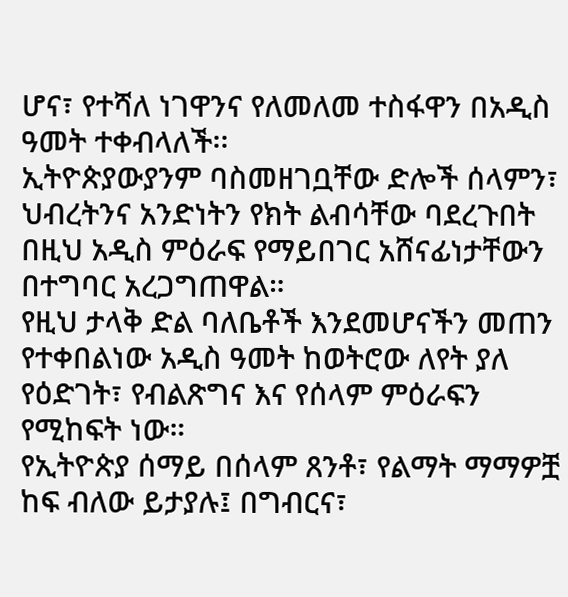ሆና፣ የተሻለ ነገዋንና የለመለመ ተስፋዋን በአዲስ ዓመት ተቀብላለች፡፡
ኢትዮጵያውያንም ባስመዘገቧቸው ድሎች ሰላምን፣ ህብረትንና አንድነትን የክት ልብሳቸው ባደረጉበት በዚህ አዲስ ምዕራፍ የማይበገር አሸናፊነታቸውን በተግባር አረጋግጠዋል።
የዚህ ታላቅ ድል ባለቤቶች እንደመሆናችን መጠን የተቀበልነው አዲስ ዓመት ከወትሮው ለየት ያለ የዕድገት፣ የብልጽግና እና የሰላም ምዕራፍን የሚከፍት ነው።
የኢትዮጵያ ሰማይ በሰላም ጸንቶ፣ የልማት ማማዎቿ ከፍ ብለው ይታያሉ፤ በግብርና፣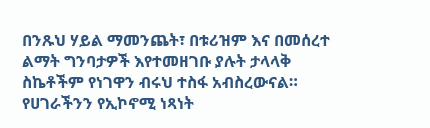በንጹህ ሃይል ማመንጨት፣ በቱሪዝም እና በመሰረተ ልማት ግንባታዎች እየተመዘገቡ ያሉት ታላላቅ ስኬቶችም የነገዋን ብሩህ ተስፋ አብስረውናል።
የሀገራችንን የኢኮኖሚ ነጻነት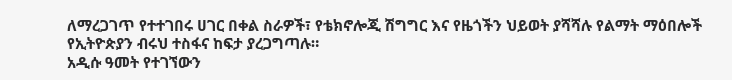ለማረጋገጥ የተተገበሩ ሀገር በቀል ስራዎች፣ የቴክኖሎጂ ሽግግር እና የዜጎችን ህይወት ያሻሻሉ የልማት ማዕበሎች የኢትዮጵያን ብሩህ ተስፋና ከፍታ ያረጋግጣሉ።
አዲሱ ዓመት የተገኘውን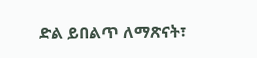ድል ይበልጥ ለማጽናት፣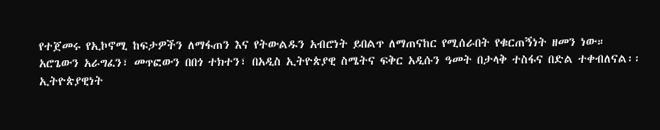የተጀመሩ የኢኮኖሚ ከፍታዎችን ለማፋጠን እና የትውልዱን አብሮነት ይበልጥ ለማጠናከር የሚሰራበት የቁርጠኝነት ዘመን ነው።
አሮጌውን አራግፈን፣ መጥፎውን በበጎ ተክተን፣ በአዲስ ኢትዮጵያዊ ስሜትና ፍቅር አዲሱን ዓመት በታላቅ ተስፋና በድል ተቀብለናል፡፡
ኢትዮጵያዊነት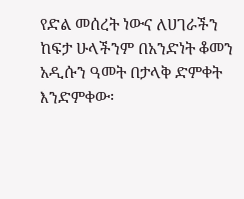የድል መሰረት ነውና ለሀገራችን ከፍታ ሁላችንም በአንድነት ቆመን አዲሱን ዓመት በታላቅ ድምቀት እንድምቀው፡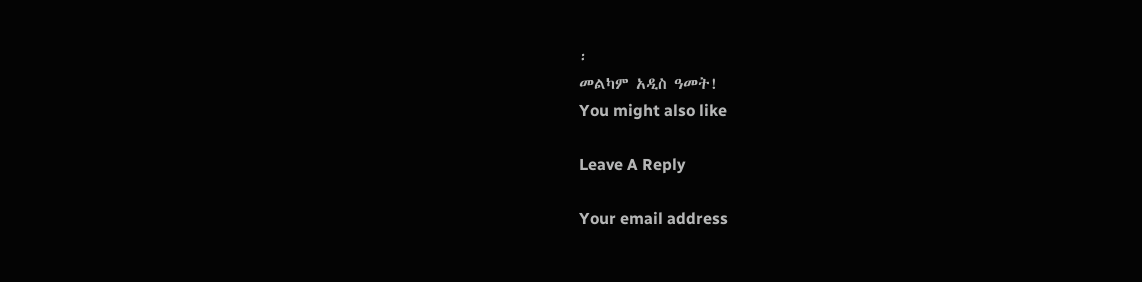፡
መልካም አዲስ ዓመት!
You might also like

Leave A Reply

Your email address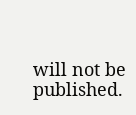will not be published.